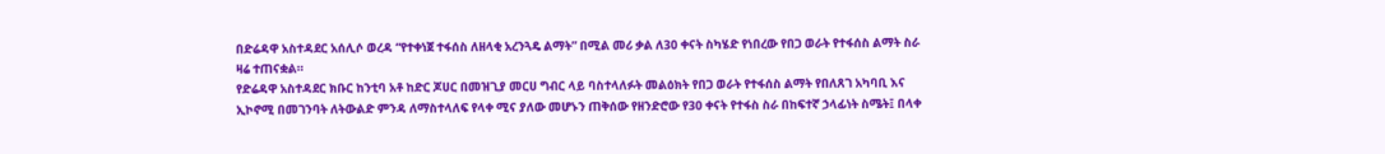በድሬዳዋ አስተዳደር አሰሊሶ ወረዳ “የተቀነጀ ተፋሰስ ለዘላቂ አረንጓዴ ልማት” በሚል መሪ ቃል ለ30 ቀናት ስካሄድ የነበረው የበጋ ወራት የተፋሰስ ልማት ስራ ዛሬ ተጠናቋል።
የድሬዳዋ አስተዳደር ክቡር ከንቲባ አቶ ከድር ጆሀር በመዝጊያ መርሀ ግብር ላይ ባስተላለፉት መልዕክት የበጋ ወራት የተፋሰስ ልማት የበለጸገ አካባቢ እና ኢኮኖሚ በመገንባት ለትውልድ ምንዳ ለማስተላለፍ የላቀ ሚና ያለው መሆኑን ጠቅሰው የዘንድሮው የ30 ቀናት የተፋስ ስራ በከፍተኛ ኃላፊነት ስሜት፤ በላቀ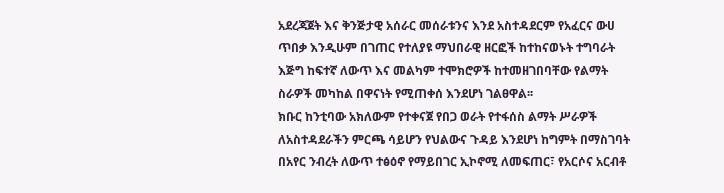አደረጃጀት እና ቅንጅታዊ አሰራር መሰራቱንና እንደ አስተዳደርም የአፈርና ውሀ ጥበቃ እንዲሁም በገጠር የተለያዩ ማህበራዊ ዘርፎች ከተከናወኑት ተግባራት እጅግ ከፍተኛ ለውጥ እና መልካም ተሞክሮዎች ከተመዘገበባቸው የልማት ስራዎች መካከል በዋናነት የሚጠቀሰ እንደሆነ ገልፀዋል፡፡
ክቡር ከንቲባው አክለውም የተቀናጀ የበጋ ወራት የተፋሰስ ልማት ሥራዎች ለአስተዳደራችን ምርጫ ሳይሆን የህልውና ጉዳይ እንደሆነ ከግምት በማስገባት በአየር ንብረት ለውጥ ተፅዕኖ የማይበገር ኢኮኖሚ ለመፍጠር፣ የአርሶና አርብቶ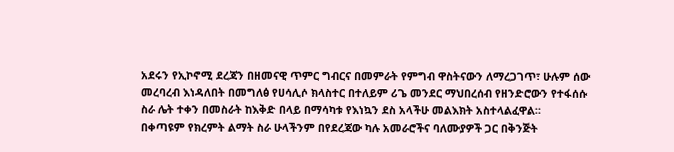አደሩን የኢኮኖሚ ደረጃን በዘመናዊ ጥምር ግብርና በመምራት የምግብ ዋስትናውን ለማረጋገጥ፣ ሁሉም ሰው መረባረብ እነዳለበት በመግለፅ የሀሳሊሶ ክላስተር በተለይም ሪጌ መንደር ማህበረሰብ የዘንድሮውን የተፋሰሱ ስራ ሌት ተቀን በመስራት ከእቅድ በላይ በማሳካቱ የእነኳን ደስ አላችሁ መልእክት አስተላልፈዋል።
በቀጣዩም የክረምት ልማት ስራ ሁላችንም በየደረጃው ካሉ አመራሮችና ባለሙያዎች ጋር በቅንጅት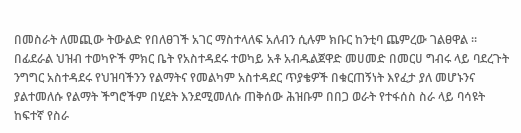በመስራት ለመጪው ትውልድ የበለፀገች አገር ማስተላለፍ አለብን ሲሉም ክቡር ከንቲባ ጨምረው ገልፀዋል ፡፡
በፊደራል ህዝብ ተወካዮች ምክር ቤት የአስተዳደሩ ተወካይ አቶ አብዱልጀዋድ መሀመድ በመርሀ ግብሩ ላይ ባደረጉት ንግግር አስተዳደሩ የህዝባችንን የልማትና የመልካም አስተዳደር ጥያቄዎች በቁርጠኝነት እየፈታ ያለ መሆኑንና ያልተመለሱ የልማት ችግሮችም በሂደት እንደሚመለሱ ጠቅሰው ሕዝቡም በበጋ ወራት የተፋሰስ ስራ ላይ ባሳዩት ከፍተኛ የስራ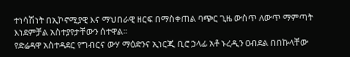ተነሳሽነት በኢኮኖሚያዊ እና ማህበራዊ ዘርፍ በማስቀጠል ባጭር ጊዜ ውስጥ ለውጥ ማምጣት እነደምቻል አስተያየታቸውን ሰተዋል፡፡
የድሬዳዋ አስተዳደር የግብርና ውሃ ማዕድንና ኢነርጂ ቢሮ ኃላፊ አቶ ኑረዲን ዐብደል በበኩላቸው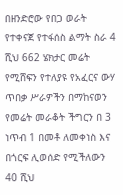በዘንድሮው የበጋ ወራት የተቀናጀ የተፋሰስ ልማት ስራ 4 ሺህ 662 ሄክታር መሬት የሚሸፍን የተለያዩ የአፈርና ውሃ ጥበቃ ሥራዎችን በማከናወን የመሬት መራቆት ችግርን በ 3 ነጥብ 1 በመቶ ለመቀነስ እና በጎርፍ ሊወሰድ የሚችለውን 40 ሺህ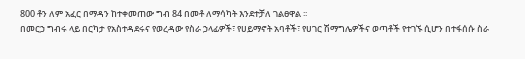800 ቶን ለም አፈር በማዳን ከተቀመጠው ግብ 84 በመቶ ለማሳካት እንደተቻለ ገልፀዋል ፡፡
በመርኃ ግብሩ ላይ በርካታ የአስተዳደሩና የወረዳው የስራ ኃላፊዎች፣ የሀይማኖት አባቶች፣ የሀገር ሽማግሌዎችና ወጣቶች የተገኙ ሲሆን በተፋሰሱ ስራ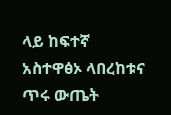ላይ ከፍተኛ አስተዋፅኦ ላበረከቱና ጥሩ ውጤት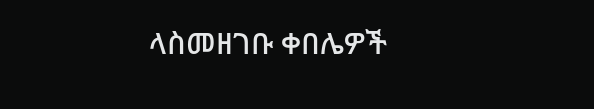ላስመዘገቡ ቀበሌዎች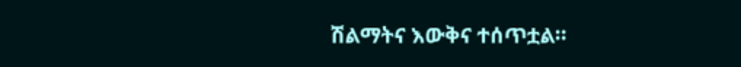ሽልማትና እውቅና ተሰጥቷል።